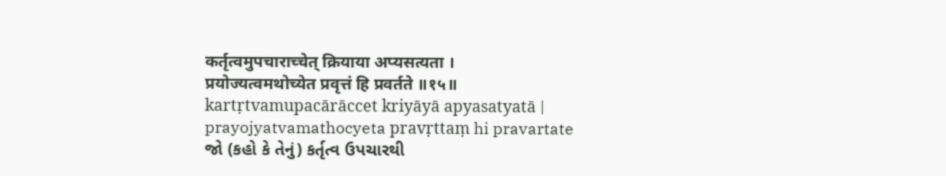कर्तृत्वमुपचाराच्चेत् क्रियाया अप्यसत्यता ।
प्रयोज्यत्वमथोच्येत प्रवृत्तं हि प्रवर्तते ॥१५॥
kartṛtvamupacārāccet kriyāyā apyasatyatā |
prayojyatvamathocyeta pravṛttaṃ hi pravartate
જો (કહો કે તેનું) કર્તૃત્વ ઉપચારથી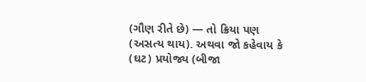(ગૌણ રીતે છે) — તો ક્રિયા પણ (અસત્ય થાય). અથવા જો કહેવાય કે (ઘટ) પ્રયોજ્ય (બીજા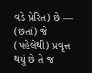વડે પ્રેરિત) છે — (છતાં) જે (પહેલેથી) પ્રવૃત્ત થયું છે તે જ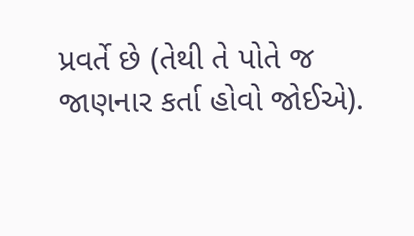પ્રવર્તે છે (તેથી તે પોતે જ જાણનાર કર્તા હોવો જોઈએ).